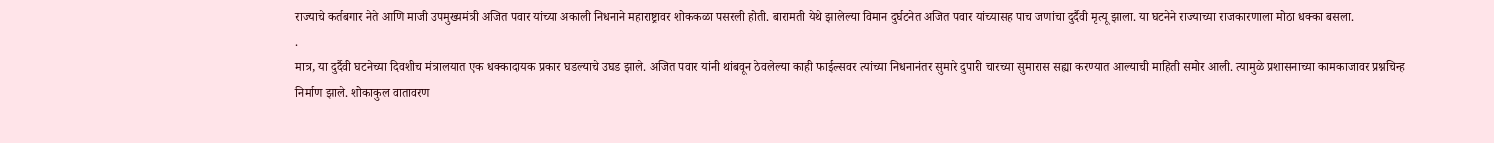राज्याचे कर्तबगार नेते आणि माजी उपमुख्यमंत्री अजित पवार यांच्या अकाली निधनाने महाराष्ट्रावर शोककळा पसरली होती. बारामती येथे झालेल्या विमान दुर्घटनेत अजित पवार यांच्यासह पाच जणांचा दुर्दैवी मृत्यू झाला. या घटनेने राज्याच्या राजकारणाला मोठा धक्का बसला.
.
मात्र, या दुर्दैवी घटनेच्या दिवशीच मंत्रालयात एक धक्कादायक प्रकार घडल्याचे उघड झाले. अजित पवार यांनी थांबवून ठेवलेल्या काही फाईल्सवर त्यांच्या निधनानंतर सुमारे दुपारी चारच्या सुमारास सह्या करण्यात आल्याची माहिती समोर आली. त्यामुळे प्रशासनाच्या कामकाजावर प्रश्नचिन्ह निर्माण झाले. शोकाकुल वातावरण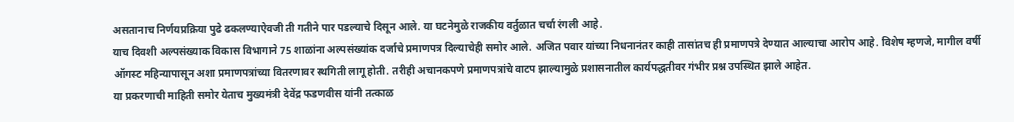असतानाच निर्णयप्रक्रिया पुढे ढकलण्याऐवजी ती गतीने पार पडल्याचे दिसून आले. या घटनेमुळे राजकीय वर्तुळात चर्चा रंगली आहे.
याच दिवशी अल्पसंख्याक विकास विभागाने 75 शाळांना अल्पसंख्यांक दर्जाचे प्रमाणपत्र दिल्याचेही समोर आले. अजित पवार यांच्या निधनानंतर काही तासांतच ही प्रमाणपत्रे देण्यात आल्याचा आरोप आहे. विशेष म्हणजे, मागील वर्षी ऑगस्ट महिन्यापासून अशा प्रमाणपत्रांच्या वितरणावर स्थगिती लागू होती. तरीही अचानकपणे प्रमाणपत्रांचे वाटप झाल्यामुळे प्रशासनातील कार्यपद्धतीवर गंभीर प्रश्न उपस्थित झाले आहेत.
या प्रकरणाची माहिती समोर येताच मुख्यमंत्री देवेंद्र फडणवीस यांनी तत्काळ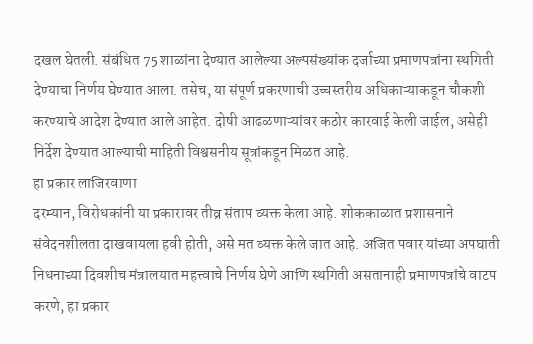दखल घेतली. संबंधित 75 शाळांना देण्यात आलेल्या अल्पसंख्यांक दर्जाच्या प्रमाणपत्रांना स्थगिती देण्याचा निर्णय घेण्यात आला. तसेच, या संपूर्ण प्रकरणाची उच्चस्तरीय अधिकाऱ्याकडून चौकशी करण्याचे आदेश देण्यात आले आहेत. दोषी आढळणाऱ्यांवर कठोर कारवाई केली जाईल, असेही निर्देश देण्यात आल्याची माहिती विश्वसनीय सूत्रांकडून मिळत आहे.
हा प्रकार लाजिरवाणा
दरम्यान, विरोधकांनी या प्रकारावर तीव्र संताप व्यक्त केला आहे. शोककाळात प्रशासनाने संवेदनशीलता दाखवायला हवी होती, असे मत व्यक्त केले जात आहे. अजित पवार यांच्या अपघाती निधनाच्या दिवशीच मंत्रालयात महत्त्वाचे निर्णय घेणे आणि स्थगिती असतानाही प्रमाणपत्रांचे वाटप करणे, हा प्रकार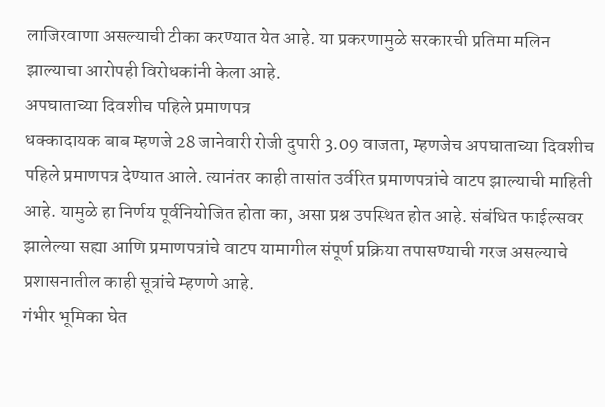लाजिरवाणा असल्याची टीका करण्यात येत आहे. या प्रकरणामुळे सरकारची प्रतिमा मलिन झाल्याचा आरोपही विरोधकांनी केला आहे.
अपघाताच्या दिवशीच पहिले प्रमाणपत्र
धक्कादायक बाब म्हणजे 28 जानेवारी रोजी दुपारी 3.09 वाजता, म्हणजेच अपघाताच्या दिवशीच पहिले प्रमाणपत्र देण्यात आले. त्यानंतर काही तासांत उर्वरित प्रमाणपत्रांचे वाटप झाल्याची माहिती आहे. यामुळे हा निर्णय पूर्वनियोजित होता का, असा प्रश्न उपस्थित होत आहे. संबंधित फाईल्सवर झालेल्या सह्या आणि प्रमाणपत्रांचे वाटप यामागील संपूर्ण प्रक्रिया तपासण्याची गरज असल्याचे प्रशासनातील काही सूत्रांचे म्हणणे आहे.
गंभीर भूमिका घेत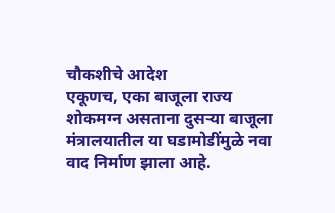चौकशीचे आदेश
एकूणच, एका बाजूला राज्य शोकमग्न असताना दुसऱ्या बाजूला मंत्रालयातील या घडामोडींमुळे नवा वाद निर्माण झाला आहे.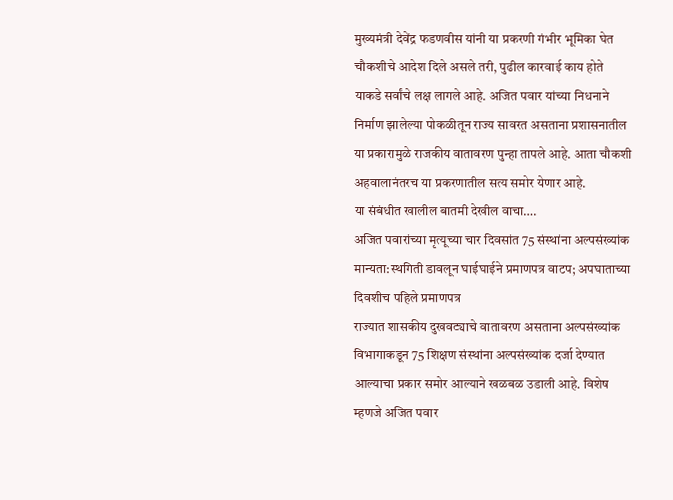मुख्यमंत्री देवेंद्र फडणवीस यांनी या प्रकरणी गंभीर भूमिका घेत चौकशीचे आदेश दिले असले तरी, पुढील कारवाई काय होते याकडे सर्वांचे लक्ष लागले आहे. अजित पवार यांच्या निधनाने निर्माण झालेल्या पोकळीतून राज्य सावरत असताना प्रशासनातील या प्रकारामुळे राजकीय वातावरण पुन्हा तापले आहे. आता चौकशी अहवालानंतरच या प्रकरणातील सत्य समोर येणार आहे.
या संबंधीत खालील बातमी देखील वाचा….
अजित पवारांच्या मृत्यूच्या चार दिवसांत 75 संस्थांना अल्पसंख्यांक मान्यता:स्थगिती डावलून घाईघाईने प्रमाणपत्र वाटप; अपघाताच्या दिवशीच पहिले प्रमाणपत्र
राज्यात शासकीय दुखवट्याचे वातावरण असताना अल्पसंख्यांक विभागाकडून 75 शिक्षण संस्थांना अल्पसंख्यांक दर्जा देण्यात आल्याचा प्रकार समोर आल्याने खळबळ उडाली आहे. विशेष म्हणजे अजित पवार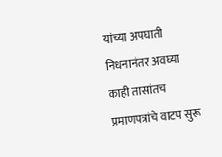यांच्या अपघाती निधनानंतर अवघ्या काही तासांतच प्रमाणपत्रांचे वाटप सुरू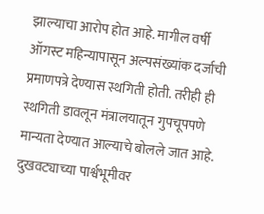झाल्याचा आरोप होत आहे. मागील वर्षी ऑगस्ट महिन्यापासून अल्पसंख्यांक दर्जाची प्रमाणपत्रे देण्यास स्थगिती होती. तरीही ही स्थगिती डावलून मंत्रालयातून गुपचूपपणे मान्यता देण्यात आल्याचे बोलले जात आहे. दुखवट्याच्या पार्श्वभूमीवर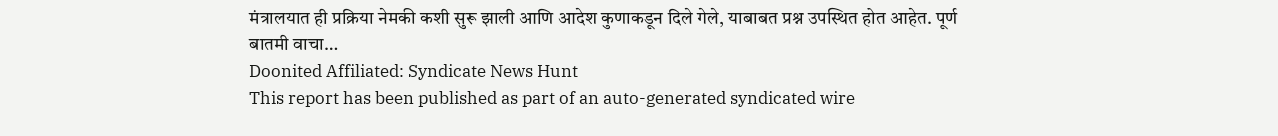मंत्रालयात ही प्रक्रिया नेमकी कशी सुरू झाली आणि आदेश कुणाकडून दिले गेले, याबाबत प्रश्न उपस्थित होत आहेत. पूर्ण बातमी वाचा…
Doonited Affiliated: Syndicate News Hunt
This report has been published as part of an auto-generated syndicated wire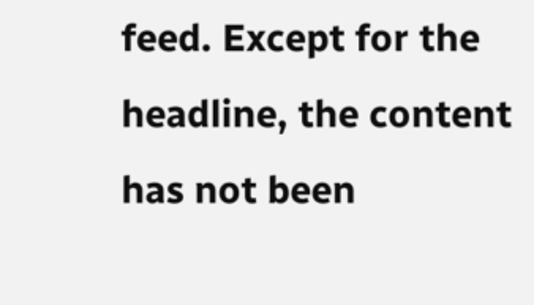feed. Except for the headline, the content has not been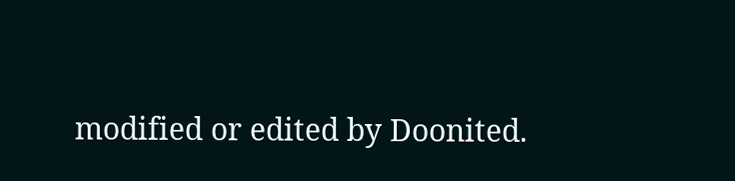modified or edited by Doonited.